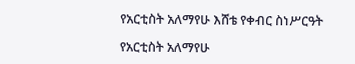የአርቲስት አለማየሁ እሸቴ የቀብር ስነሥርዓት

የአርቲስት አለማየሁ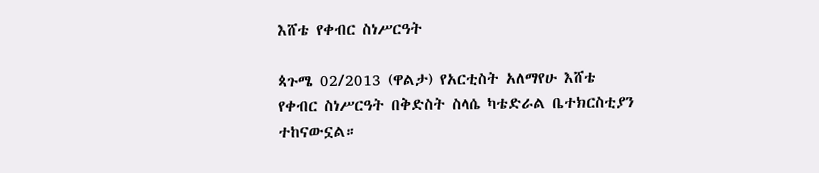እሸቴ የቀብር ስነሥርዓት

ጳጉሜ 02/2013 (ዋልታ) የአርቲስት አለማየሁ እሸቴ የቀብር ስነሥርዓት በቅድስት ስላሴ ካቴድራል ቤተክርስቲያን ተከናውኗል።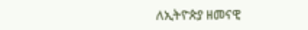ለኢትዮጵያ ዘመናዊ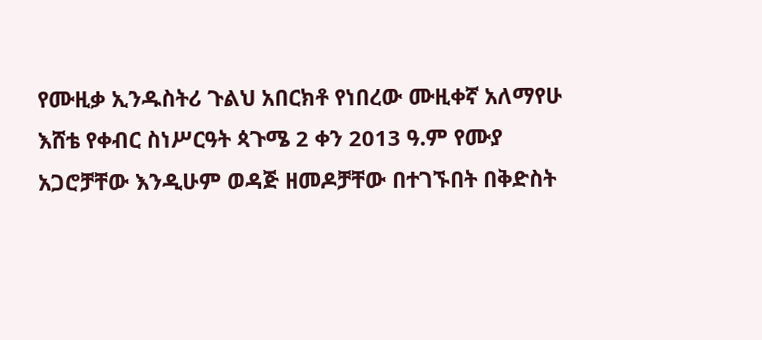የሙዚቃ ኢንዱስትሪ ጉልህ አበርክቶ የነበረው ሙዚቀኛ አለማየሁ እሸቴ የቀብር ስነሥርዓት ጳጉሜ 2 ቀን 2013 ዓ.ም የሙያ አጋሮቻቸው እንዲሁም ወዳጅ ዘመዶቻቸው በተገኙበት በቅድስት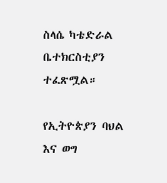ስላሴ ካቴድራል ቤተክርስቲያን ተፈጽሟል።

የኢትዮጵያን ባህል እና ወግ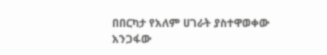በበርካታ የአለም ሀገራት ያስተዋወቀው አንጋፋው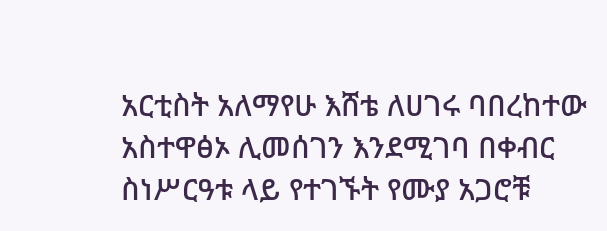አርቲስት አለማየሁ እሸቴ ለሀገሩ ባበረከተው አስተዋፅኦ ሊመሰገን እንደሚገባ በቀብር ስነሥርዓቱ ላይ የተገኙት የሙያ አጋሮቹ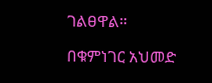ገልፀዋል።

በቁምነገር አህመድ